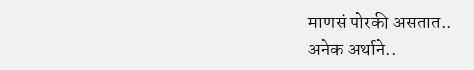माणसं पोरकी असतात..
अनेक अर्थाने..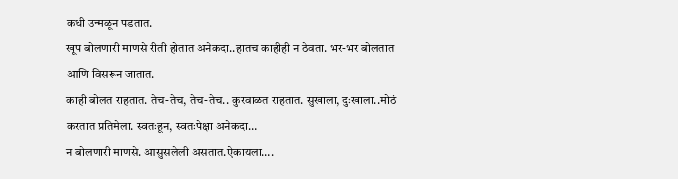कधी उन्मळून पडतात.
खूप बोलणारी माणसे रीती होतात अनेकदा..हातच काहीही न ठेवता. भर-भर बोलतात आणि विसरून जातात.
काही बोलत राहतात. तेच-तेच, तेच-तेच.. कुरवाळत राहतात. सुखाला, दुःखाला..मोठं करतात प्रतिमेला. स्वतःहून, स्वतःपेक्षा अनेकदा…
न बोलणारी माणसे. आसुसलेली असतात.ऐकायला….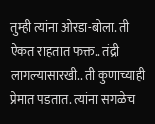तुम्ही त्यांना ओरडा-बोला. ती ऐकत राहतात फक्त.. तंद्री लागल्यासारखी.. ती कुणाच्याही प्रेमात पडतात. त्यांना सगळेच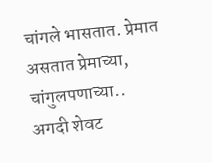चांगले भासतात. प्रेमात असतात प्रेमाच्या, चांगुलपणाच्या..
अगदी शेवट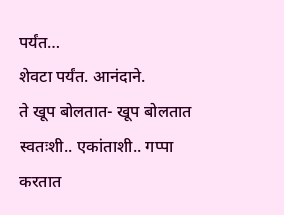पर्यंत…
शेवटा पर्यंत. आनंदाने.
ते खूप बोलतात- खूप बोलतात स्वतःशी.. एकांताशी.. गप्पा करतात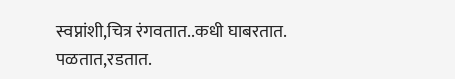स्वप्नांशी,चित्र रंगवतात..कधी घाबरतात. पळतात,रडतात.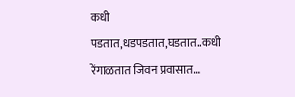कधी पडतात,धडपडतात,घडतात..कधी रेंगाळतात जिवन प्रवासात…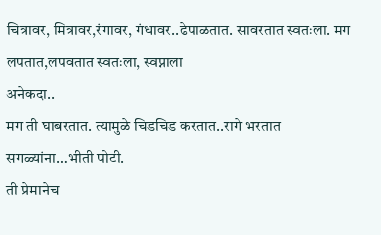चित्रावर, मित्रावर,रंगावर, गंधावर..ढेपाळतात. सावरतात स्वतःला. मग लपतात,लपवतात स्वतःला, स्वप्नाला
अनेकदा..
मग ती घाबरतात. त्यामुळे चिडचिड करतात..रागे भरतात सगळ्यांना…भीती पोटी.
ती प्रेमानेच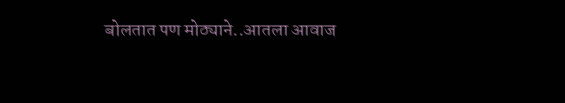बोलतात पण मोठ्याने..आतला आवाज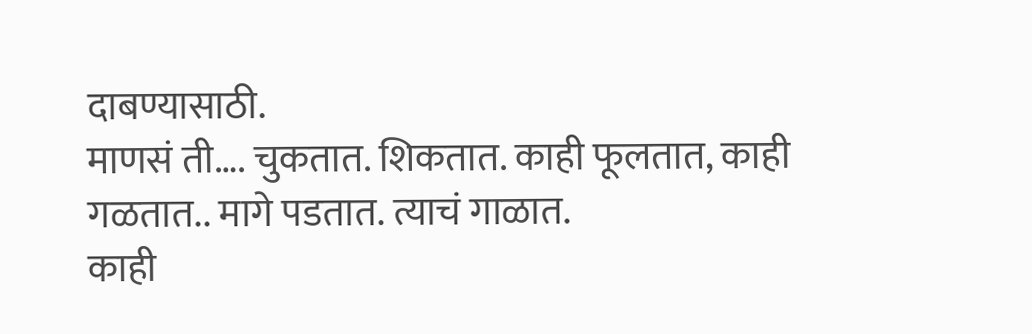दाबण्यासाठी.
माणसं ती…. चुकतात. शिकतात. काही फूलतात, काही गळतात.. मागे पडतात. त्याचं गाळात.
काही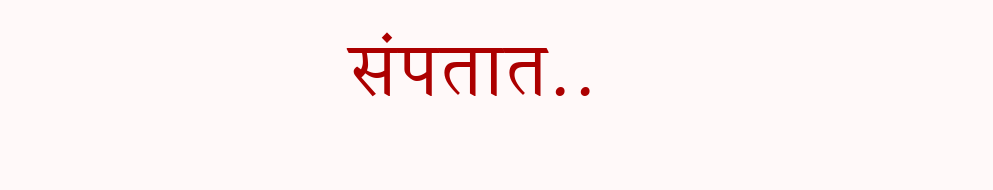संपतात..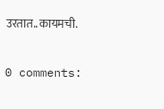उरतात..कायमची.

0 comments: